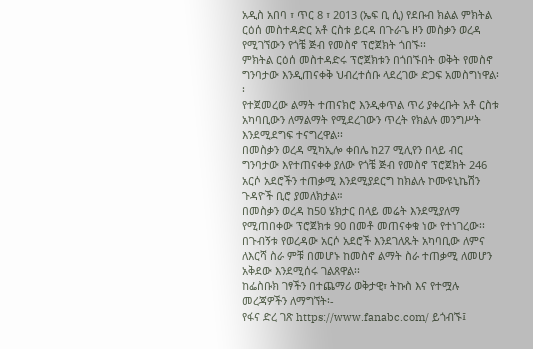አዲስ አበባ ፣ ጥር 8 ፣ 2013 (ኤፍ ቢ ሲ) የደቡብ ክልል ምክትል ርዕሰ መስተዳድር አቶ ርስቱ ይርዳ በጉራጌ ዞን መስቃን ወረዳ የሚገኘውን የጎቼ ጅብ የመስኖ ፕሮጀክት ጎበኙ፡፡
ምክትል ርዕሰ መስተዳድሩ ፕሮጀክቱን በጎበኙበት ወቅት የመስኖ ግንባታው እንዲጠናቀቅ ህብረተሰቡ ላደረገው ድጋፍ አመስግነዋል፡፡
የተጀመረው ልማት ተጠናክሮ እንዲቀጥል ጥሪ ያቀረቡት አቶ ርስቱ አካባቢውን ለማልማት የሚደረገውን ጥረት የክልሉ መንግሥት እንደሚደግፍ ተናግረዋል፡፡
በመስቃን ወረዳ ሚካኢሎ ቀበሌ ከ27 ሚሊየን በላይ ብር ግንባታው እየተጠናቀቀ ያለው የጎቼ ጅብ የመስኖ ፕሮጀክት 246 አርሶ አደሮችን ተጠቃሚ እንደሚያደርግ ከክልሉ ኮሙዩኒኬሽን ጉዳዮች ቢሮ ያመለክታል።
በመስቃን ወረዳ ከ50 ሄክታር በላይ መሬት እንደሚያለማ የሚጠበቀው ፕሮጀክቱ 90 በመቶ መጠናቀቁ ነው የተነገረው፡፡
በጉብኝቱ የወረዳው አርሶ አደሮች እንደገለጹት አካባቢው ለምና ለእርሻ ስራ ምቹ በመሆኑ ከመስኖ ልማት ስራ ተጠቃሚ ለመሆን አቅደው እንደሚሰሩ ገልጸዋል፡፡
ከፌስቡክ ገፃችን በተጨማሪ ወቅታዊ፣ ትኩስ እና የተሟሉ መረጃዎችን ለማግኘት፡-
የፋና ድረ ገጽ https://www.fanabc.com/ ይጎብኙ፤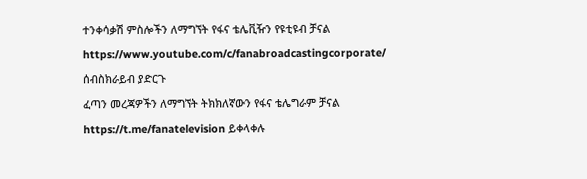ተንቀሳቃሽ ምስሎችን ለማግኘት የፋና ቴሌቪዥን የዩቲዩብ ቻናል https://www.youtube.com/c/fanabroadcastingcorporate/ ሰብስክራይብ ያድርጉ
ፈጣን መረጃዎችን ለማግኘት ትክክለኛውን የፋና ቴሌግራም ቻናል https://t.me/fanatelevision ይቀላቀሉ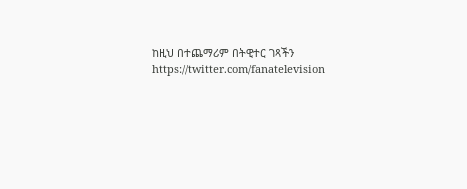ከዚህ በተጨማሪም በትዊተር ገጻችን https://twitter.com/fanatelevision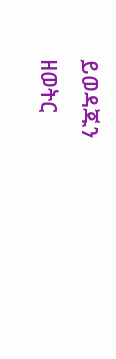ይወዳጁን
ዘወትር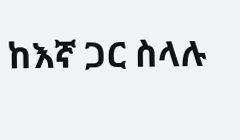ከእኛ ጋር ስላሉ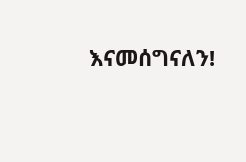እናመሰግናለን!